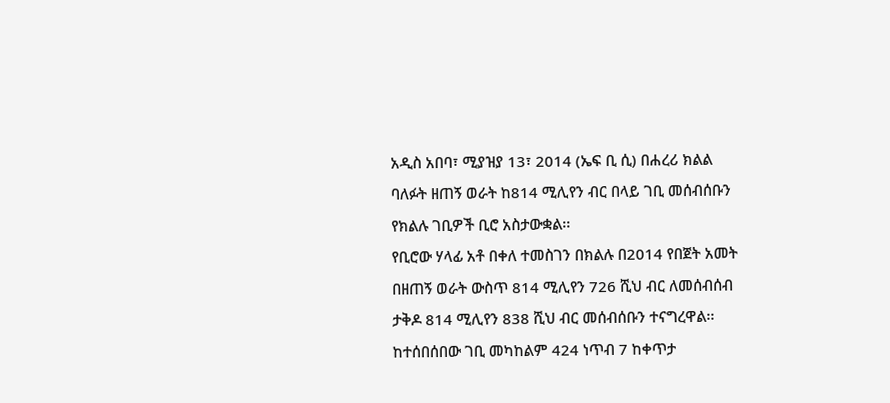አዲስ አበባ፣ ሚያዝያ 13፣ 2014 (ኤፍ ቢ ሲ) በሐረሪ ክልል ባለፉት ዘጠኝ ወራት ከ814 ሚሊየን ብር በላይ ገቢ መሰብሰቡን የክልሉ ገቢዎች ቢሮ አስታውቋል፡፡
የቢሮው ሃላፊ አቶ በቀለ ተመስገን በክልሉ በ2014 የበጀት አመት በዘጠኝ ወራት ውስጥ 814 ሚሊየን 726 ሺህ ብር ለመሰብሰብ ታቅዶ 814 ሚሊየን 838 ሺህ ብር መሰብሰቡን ተናግረዋል፡፡
ከተሰበሰበው ገቢ መካከልም 424 ነጥብ 7 ከቀጥታ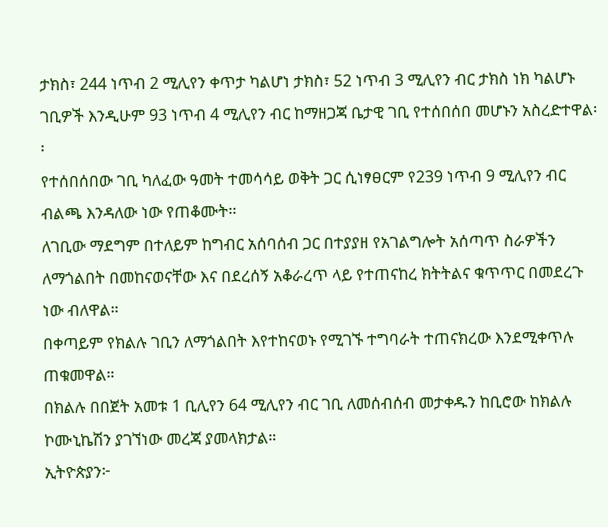ታክስ፣ 244 ነጥብ 2 ሚሊየን ቀጥታ ካልሆነ ታክስ፣ 52 ነጥብ 3 ሚሊየን ብር ታክስ ነክ ካልሆኑ ገቢዎች እንዲሁም 93 ነጥብ 4 ሚሊየን ብር ከማዘጋጃ ቤታዊ ገቢ የተሰበሰበ መሆኑን አስረድተዋል፡፡
የተሰበሰበው ገቢ ካለፈው ዓመት ተመሳሳይ ወቅት ጋር ሲነፃፀርም የ239 ነጥብ 9 ሚሊየን ብር ብልጫ እንዳለው ነው የጠቆሙት፡፡
ለገቢው ማደግም በተለይም ከግብር አሰባሰብ ጋር በተያያዘ የአገልግሎት አሰጣጥ ስራዎችን ለማጎልበት በመከናወናቸው እና በደረሰኝ አቆራረጥ ላይ የተጠናከረ ክትትልና ቁጥጥር በመደረጉ ነው ብለዋል።
በቀጣይም የክልሉ ገቢን ለማጎልበት እየተከናወኑ የሚገኙ ተግባራት ተጠናክረው እንደሚቀጥሉ ጠቁመዋል።
በክልሉ በበጀት አመቱ 1 ቢሊየን 64 ሚሊየን ብር ገቢ ለመሰብሰብ መታቀዱን ከቢሮው ከክልሉ ኮሙኒኬሽን ያገኘነው መረጃ ያመላክታል።
ኢትዮጵያን፦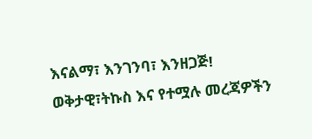እናልማ፣ እንገንባ፣ እንዘጋጅ!
ወቅታዊ፣ትኩስ እና የተሟሉ መረጃዎችን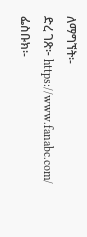ለማግኘት፡-
ድረ ገጽ፦ https://www.fanabc.com/
ፌስቡክ፡-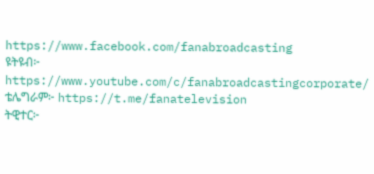https://www.facebook.com/fanabroadcasting
ዩትዩብ፦ https://www.youtube.com/c/fanabroadcastingcorporate/
ቴሌግራም፦ https://t.me/fanatelevision
ትዊተር፦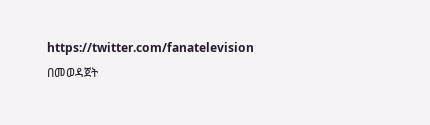https://twitter.com/fanatelevision በመወዳጀት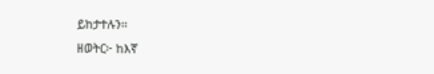ይከታተሉን፡፡
ዘወትር፦ ከእኛ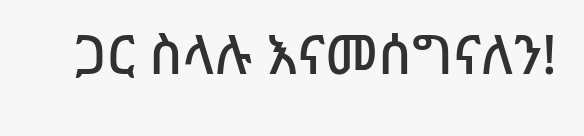ጋር ስላሉ እናመሰግናለን!